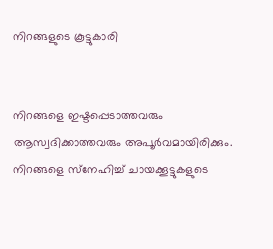നിറങ്ങളുടെ കൂട്ടുകാരി


നിറങ്ങളെ ഇഷ്ടപ്പെടാത്തവരും ആസ്വദിക്കാത്തവരും അപൂർവമായിരിക്കും. നിറങ്ങളെ സ്‌നേഹിച്ച് ചായക്കൂട്ടുകളുടെ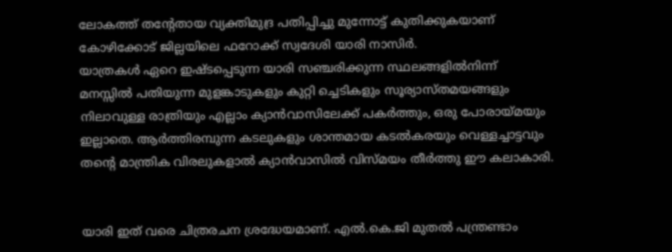ലോകത്ത് തന്റേതായ വ്യക്തിമുദ്ര പതിപ്പിച്ചു മുന്നോട്ട് കുതിക്കുകയാണ് കോഴിക്കോട് ജില്ലയിലെ ഫറോക്ക് സ്വദേശി യാരി നാസിർ.
യാത്രകൾ ഏറെ ഇഷ്ടപ്പെടുന്ന യാരി സഞ്ചരിക്കുന്ന സ്ഥലങ്ങളിൽനിന്ന് മനസ്സിൽ പതിയുന്ന മുളങ്കാടുകളും കുറ്റി ച്ചെടികളും സൂര്യാസ്തമയങ്ങളും നിലാവുള്ള രാത്രിയും എല്ലാം ക്യാൻവാസിലേക്ക് പകർത്തും, ഒരു പോരായ്മയും ഇല്ലാതെ. ആർത്തിരമ്പുന്ന കടലുകളും ശാന്തമായ കടൽകരയും വെള്ളച്ചാട്ടവും തന്റെ മാന്ത്രിക വിരലുകളാൽ ക്യാൻവാസിൽ വിസ്മയം തീർത്തു ഈ കലാകാരി.


യാരി ഇത് വരെ ചിത്രരചന ശ്രദ്ധേയമാണ്. എൽ.കെ.ജി മുതൽ പന്ത്രണ്ടാം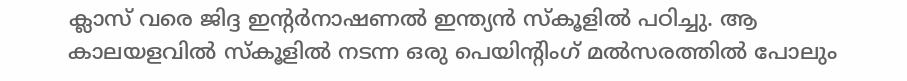ക്ലാസ് വരെ ജിദ്ദ ഇന്റർനാഷണൽ ഇന്ത്യൻ സ്‌കൂളിൽ പഠിച്ചു. ആ കാലയളവിൽ സ്‌കൂളിൽ നടന്ന ഒരു പെയിന്റിംഗ് മൽസരത്തിൽ പോലും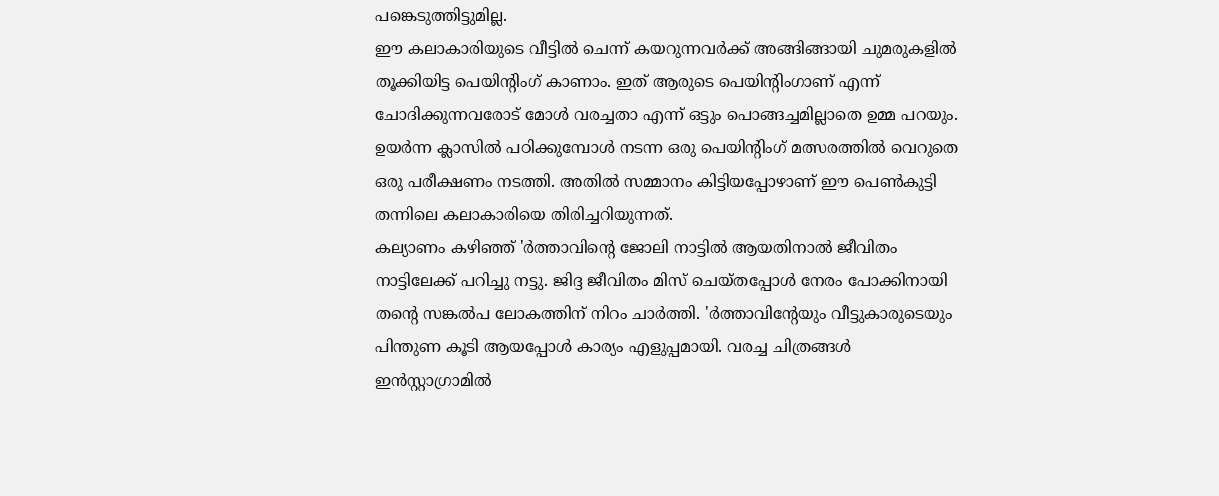പങ്കെടുത്തിട്ടുമില്ല.
ഈ കലാകാരിയുടെ വീട്ടിൽ ചെന്ന് കയറുന്നവർക്ക് അങ്ങിങ്ങായി ചുമരുകളിൽ തൂക്കിയിട്ട പെയിന്റിംഗ് കാണാം. ഇത് ആരുടെ പെയിന്റിംഗാണ് എന്ന് ചോദിക്കുന്നവരോട് മോൾ വരച്ചതാ എന്ന് ഒട്ടും പൊങ്ങച്ചമില്ലാതെ ഉമ്മ പറയും. ഉയർന്ന ക്ലാസിൽ പഠിക്കുമ്പോൾ നടന്ന ഒരു പെയിന്റിംഗ് മത്സരത്തിൽ വെറുതെ ഒരു പരീക്ഷണം നടത്തി. അതിൽ സമ്മാനം കിട്ടിയപ്പോഴാണ് ഈ പെൺകുട്ടി തന്നിലെ കലാകാരിയെ തിരിച്ചറിയുന്നത്.
കല്യാണം കഴിഞ്ഞ് 'ർത്താവിന്റെ ജോലി നാട്ടിൽ ആയതിനാൽ ജീവിതം നാട്ടിലേക്ക് പറിച്ചു നട്ടു. ജിദ്ദ ജീവിതം മിസ് ചെയ്തപ്പോൾ നേരം പോക്കിനായി തന്റെ സങ്കൽപ ലോകത്തിന് നിറം ചാർത്തി. 'ർത്താവിന്റേയും വീട്ടുകാരുടെയും പിന്തുണ കൂടി ആയപ്പോൾ കാര്യം എളുപ്പമായി. വരച്ച ചിത്രങ്ങൾ ഇൻസ്റ്റാഗ്രാമിൽ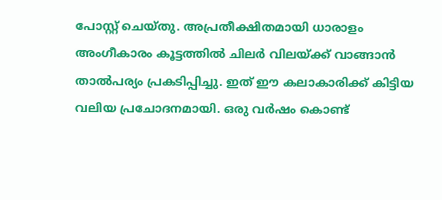പോസ്റ്റ് ചെയ്തു. അപ്രതീക്ഷിതമായി ധാരാളം അംഗീകാരം കൂട്ടത്തിൽ ചിലർ വിലയ്ക്ക് വാങ്ങാൻ താൽപര്യം പ്രകടിപ്പിച്ചു. ഇത് ഈ കലാകാരിക്ക് കിട്ടിയ വലിയ പ്രചോദനമായി. ഒരു വർഷം കൊണ്ട്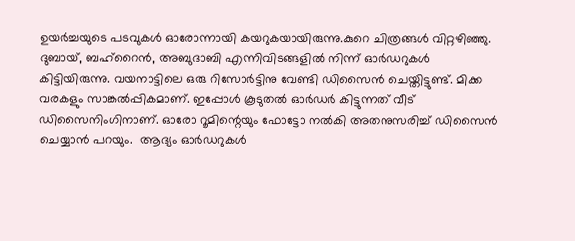ഉയർച്ചയുടെ പടവുകൾ ഓരോന്നായി കയറുകയായിരുന്നു.കുറെ ചിത്രങ്ങൾ വിറ്റഴിഞ്ഞു. ദുബായ്, ബഹ്‌റൈൻ, അബുദാബി എന്നിവിടങ്ങളിൽ നിന്ന് ഓർഡറുകൾ കിട്ടിയിരുന്നു. വയനാട്ടിലെ ഒരു റിസോർട്ടിനു വേണ്ടി ഡിസൈൻ ചെയ്തിട്ടുണ്ട്. മിക്ക  വരകളും സാങ്കൽപ്പികമാണ്. ഇപ്പോൾ കൂടുതൽ ഓർഡർ കിട്ടുന്നത് വീട് ഡിസൈനിംഗിനാണ്. ഓരോ റൂമിന്റെയും ഫോട്ടോ നൽകി അതനുസരിച്ച് ഡിസൈൻ ചെയ്യാൻ പറയും.  ആദ്യം ഓർഡറുകൾ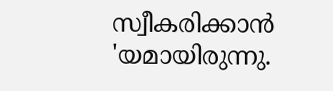സ്വീകരിക്കാൻ 'യമായിരുന്നു.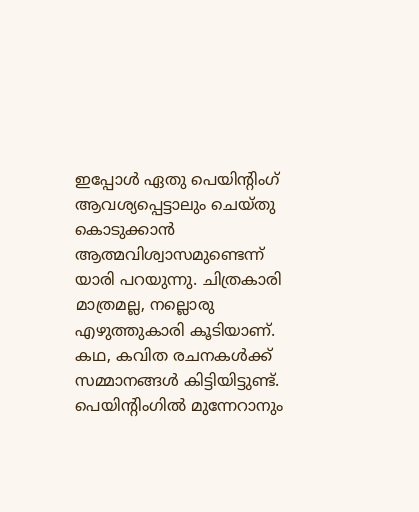ഇപ്പോൾ ഏതു പെയിന്റിംഗ് ആവശ്യപ്പെട്ടാലും ചെയ്തു കൊടുക്കാൻ ആത്മവിശ്വാസമുണ്ടെന്ന് യാരി പറയുന്നു. ചിത്രകാരി മാത്രമല്ല, നല്ലൊരു എഴുത്തുകാരി കൂടിയാണ്. കഥ, കവിത രചനകൾക്ക് സമ്മാനങ്ങൾ കിട്ടിയിട്ടുണ്ട്.  പെയിന്റിംഗിൽ മുന്നേറാനും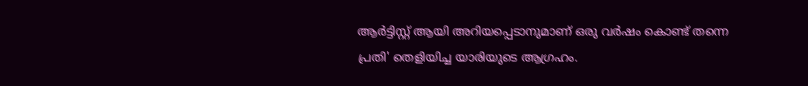ആർട്ടിസ്റ്റ് ആയി അറിയപ്പെടാനുമാണ് ഒരു വർഷം കൊണ്ട് തന്നെ പ്രതി' തെളിയിച്ച യാരിയുടെ ആഗ്രഹം.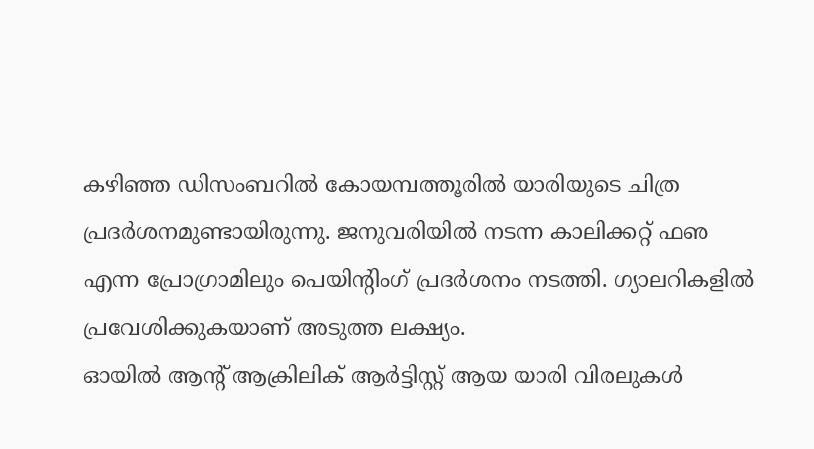കഴിഞ്ഞ ഡിസംബറിൽ കോയമ്പത്തൂരിൽ യാരിയുടെ ചിത്ര പ്രദർശനമുണ്ടായിരുന്നു. ജനുവരിയിൽ നടന്ന കാലിക്കറ്റ് ഫഌ എന്ന പ്രോഗ്രാമിലും പെയിന്റിംഗ് പ്രദർശനം നടത്തി. ഗ്യാലറികളിൽ പ്രവേശിക്കുകയാണ് അടുത്ത ലക്ഷ്യം.
ഓയിൽ ആന്റ് ആക്രിലിക് ആർട്ടിസ്റ്റ് ആയ യാരി വിരലുകൾ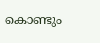കൊണ്ടും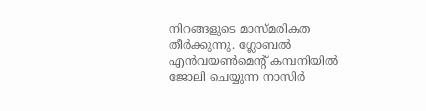നിറങ്ങളുടെ മാസ്മരികത തീർക്കുന്നു. ഗ്ലോബൽ എൻവയൺമെന്റ് കമ്പനിയിൽ ജോലി ചെയ്യുന്ന നാസിർ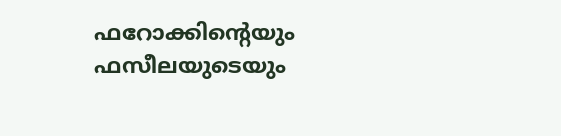ഫറോക്കിന്റെയും ഫസീലയുടെയും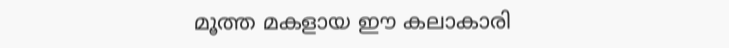മൂത്ത മകളായ ഈ കലാകാരി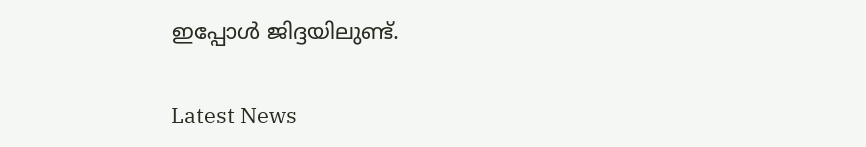ഇപ്പോൾ ജിദ്ദയിലുണ്ട്.

Latest News